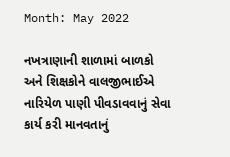Month: May 2022

નખત્રાણાની શાળામાં બાળકો અને શિક્ષકોને વાલજીભાઈએ નારિયેળ પાણી પીવડાવવાનું સેવા કાર્ય કરી માનવતાનું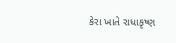કેરા ખાતે રાધાકૃષ્ણ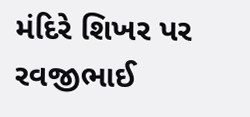મંદિરે શિખર પર રવજીભાઈ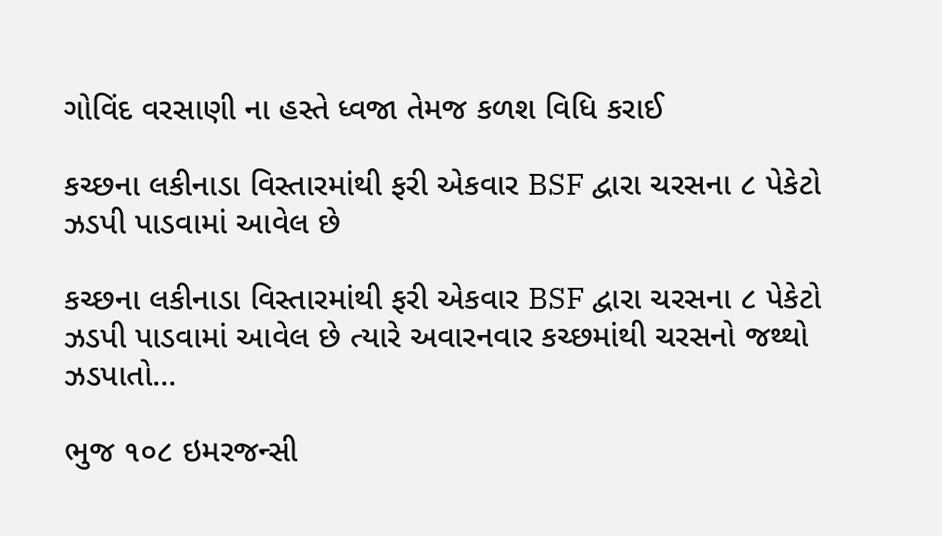ગોવિંદ વરસાણી ના હસ્તે ધ્વજા તેમજ કળશ વિધિ કરાઈ

કચ્છના લકીનાડા વિસ્તારમાંથી ફરી એકવાર BSF દ્વારા ચરસના ૮ પેકેટો ઝડપી પાડવામાં આવેલ છે

કચ્છના લકીનાડા વિસ્તારમાંથી ફરી એકવાર BSF દ્વારા ચરસના ૮ પેકેટો ઝડપી પાડવામાં આવેલ છે ત્યારે અવારનવાર કચ્છમાંથી ચરસનો જથ્થો ઝડપાતો...

ભુજ ૧૦૮ ઇમરજન્સી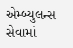એમ્બ્યુલન્સ સેવામાં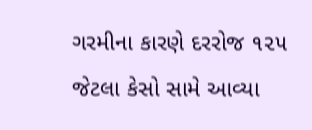ગરમીના કારણે દરરોજ ૧૨૫ જેટલા કેસો સામે આવ્યા